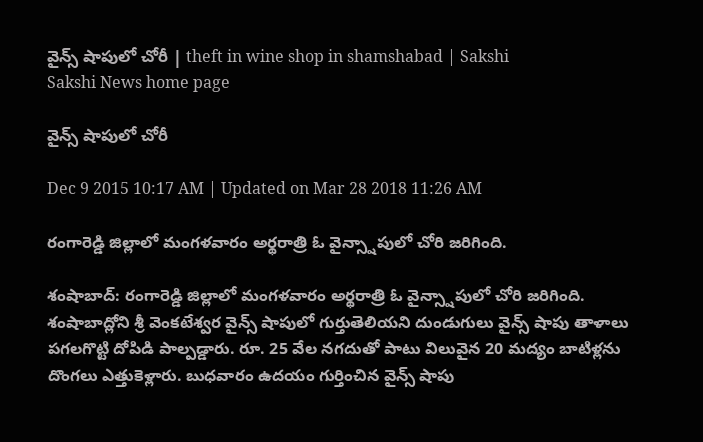వైన్స్ షాపులో చోరీ | theft in wine shop in shamshabad | Sakshi
Sakshi News home page

వైన్స్ షాపులో చోరీ

Dec 9 2015 10:17 AM | Updated on Mar 28 2018 11:26 AM

రంగారెడ్డి జిల్లాలో మంగళవారం అర్థరాత్రి ఓ వైన్స్షాపులో చోరి జరిగింది.

శంషాబాద్: రంగారెడ్డి జిల్లాలో మంగళవారం అర్థరాత్రి ఓ వైన్స్షాపులో చోరి జరిగింది. శంషాబాద్లోని శ్రీ వెంకటేశ్వర వైన్స్‌ షాపులో గుర్తుతెలియని దుండుగులు వైన్స్ షాపు తాళాలు పగలగొట్టి దోపిడి పాల్పడ్డారు. రూ. 25 వేల నగదుతో పాటు విలువైన 20 మద్యం బాటిళ్లను దొంగలు ఎత్తుకెళ్లారు. బుధవారం ఉదయం గుర్తించిన వైన్స్ షాపు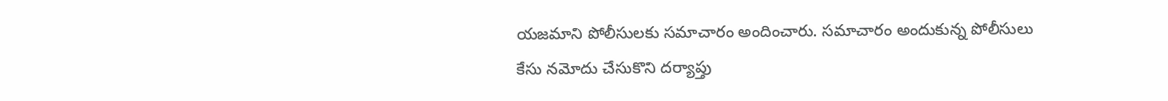యజమాని పోలీసులకు సమాచారం అందించారు. సమాచారం అందుకున్న పోలీసులు కేసు నమోదు చేసుకొని దర్యాప్తు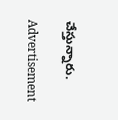చేస్తున్నారు.

Advertisement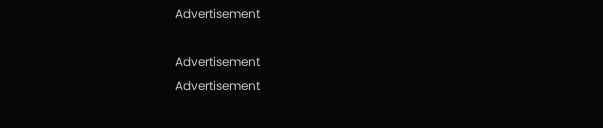Advertisement

Advertisement
Advertisement